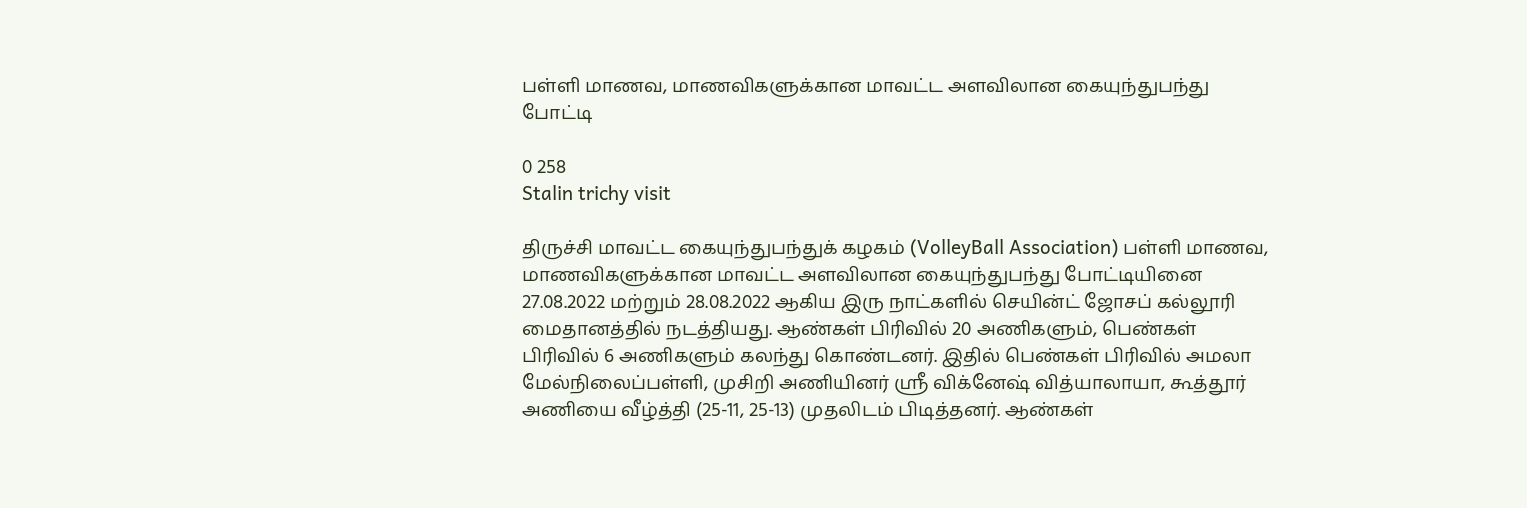பள்ளி மாணவ, மாணவிகளுக்கான மாவட்ட அளவிலான கையுந்துபந்து போட்டி

0 258
Stalin trichy visit

திருச்சி மாவட்ட கையுந்துபந்துக் கழகம் (VolleyBall Association) பள்ளி மாணவ, மாணவிகளுக்கான மாவட்ட அளவிலான கையுந்துபந்து போட்டியினை 27.08.2022 மற்றும் 28.08.2022 ஆகிய இரு நாட்களில் செயின்ட் ஜோசப் கல்லூரி மைதானத்தில் நடத்தியது. ஆண்கள் பிரிவில் 20 அணிகளும், பெண்கள் பிரிவில் 6 அணிகளும் கலந்து கொண்டனர். இதில் பெண்கள் பிரிவில் அமலா மேல்நிலைப்பள்ளி, முசிறி அணியினர் ஸ்ரீ விக்னேஷ் வித்யாலாயா, கூத்தூர் அணியை வீழ்த்தி (25-11, 25-13) முதலிடம் பிடித்தனர். ஆண்கள்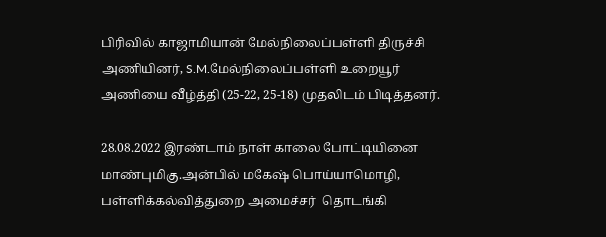பிரிவில் காஜாமியான் மேல்நிலைப்பள்ளி திருச்சி அணியினர், S.M.மேல்நிலைப்பள்ளி உறையூர் அணியை வீழ்த்தி (25-22, 25-18) முதலிடம் பிடித்தனர்.

28.08.2022 இரண்டாம் நாள் காலை போட்டியினை மாண்புமிகு.அன்பில் மகேஷ் பொய்யாமொழி, பள்ளிக்கல்வித்துறை அமைச்சர்  தொடங்கி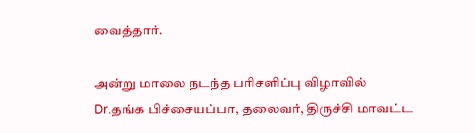வைத்தார்.

அன்று மாலை நடந்த பரிசளிப்பு விழாவில் Dr.தங்க பிச்சையப்பா, தலைவர், திருச்சி மாவட்ட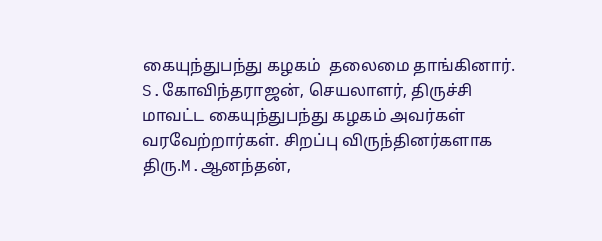கையுந்துபந்து கழகம்  தலைமை தாங்கினார். S.கோவிந்தராஜன், செயலாளர், திருச்சி மாவட்ட கையுந்துபந்து கழகம் அவர்கள் வரவேற்றார்கள். சிறப்பு விருந்தினர்களாக திரு.M.ஆனந்தன்,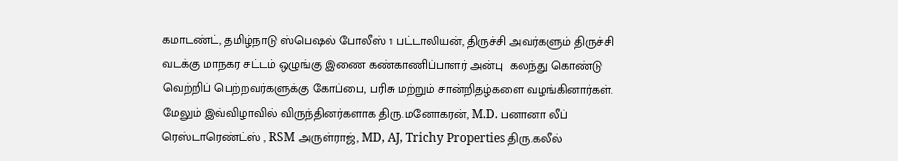கமாடண்ட், தமிழ்நாடு ஸ்பெஷல் போலீஸ் 1 பட்டாலியன், திருச்சி அவர்களும் திருச்சி வடக்கு மாநகர சட்டம் ஒழுங்கு இணை கண்காணிப்பாளர் அன்பு  கலந்து கொண்டு வெற்றிப் பெற்றவர்களுக்கு கோப்பை, பரிசு மற்றும் சான்றிதழ்களை வழங்கினார்கள். மேலும் இவ்விழாவில் விருந்தினர்களாக திரு.மனோகரன், M.D. பனானா லீப் ரெஸ்டாரெண்ட்ஸ் , RSM அருள்ராஜ், MD, AJ, Trichy Properties திரு.கலீல்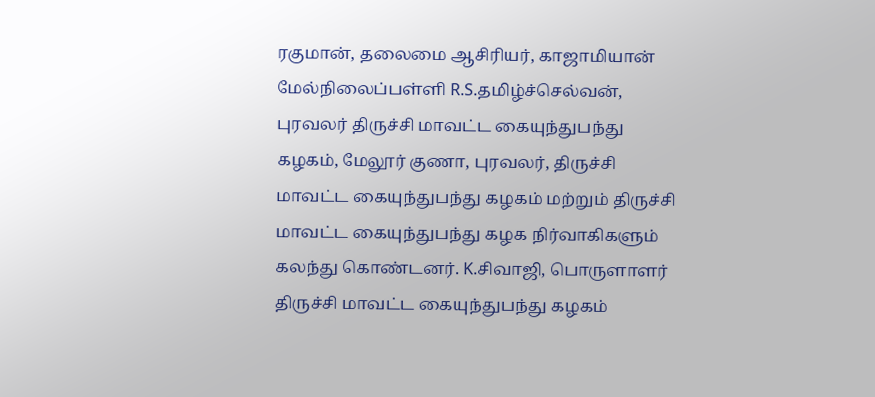ரகுமான், தலைமை ஆசிரியர், காஜாமியான் மேல்நிலைப்பள்ளி R.S.தமிழ்ச்செல்வன், புரவலர் திருச்சி மாவட்ட கையுந்துபந்து கழகம், மேலூர் குணா, புரவலர், திருச்சி மாவட்ட கையுந்துபந்து கழகம் மற்றும் திருச்சி மாவட்ட கையுந்துபந்து கழக நிர்வாகிகளும் கலந்து கொண்டனர். K.சிவாஜி, பொருளாளர் திருச்சி மாவட்ட கையுந்துபந்து கழகம்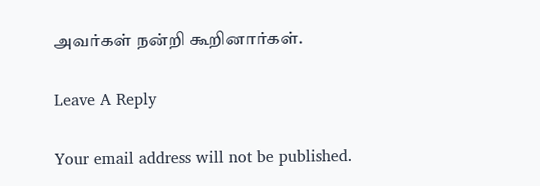அவர்கள் நன்றி கூறினார்கள்.

Leave A Reply

Your email address will not be published.